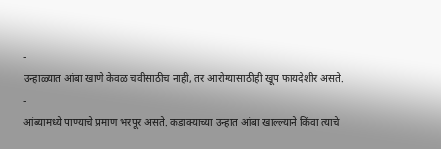-
उन्हाळ्यात आंबा खाणे केवळ चवीसाठीच नाही, तर आरोग्यासाठीही खूप फायदेशीर असते.
-
आंब्यामध्ये पाण्याचे प्रमाण भरपूर असते. कडाक्याच्या उन्हात आंबा खाल्ल्याने किंवा त्याचे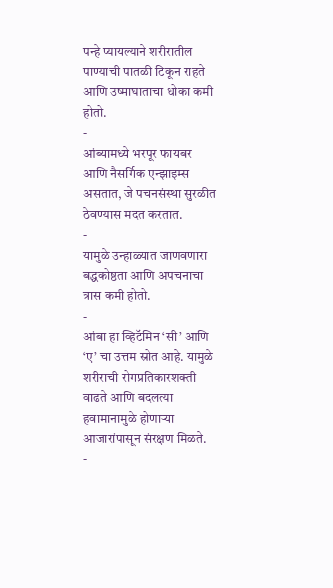पन्हे प्यायल्याने शरीरातील पाण्याची पातळी टिकून राहते आणि उष्माघाताचा धोका कमी होतो.
-
आंब्यामध्ये भरपूर फायबर आणि नैसर्गिक एन्झाइम्स असतात, जे पचनसंस्था सुरळीत ठेवण्यास मदत करतात.
-
यामुळे उन्हाळ्यात जाणवणारा बद्धकोष्ठता आणि अपचनाचा त्रास कमी होतो.
-
आंबा हा व्हिटॅमिन ‘सी’ आणि ‘ए’ चा उत्तम स्रोत आहे. यामुळे शरीराची रोगप्रतिकारशक्ती वाढते आणि बदलत्या हवामानामुळे होणाऱ्या आजारांपासून संरक्षण मिळते.
-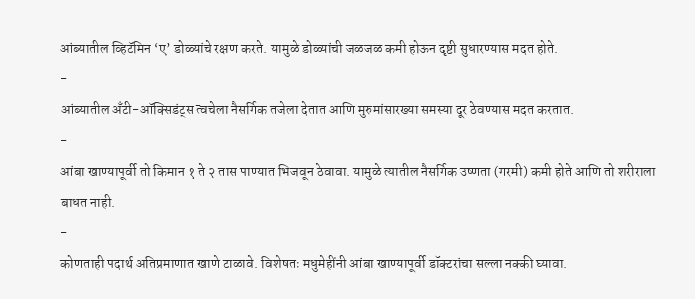आंब्यातील व्हिटॅमिन ‘ए’ डोळ्यांचे रक्षण करते. यामुळे डोळ्यांची जळजळ कमी होऊन दृष्टी सुधारण्यास मदत होते.
-
आंब्यातील अँटी-ऑक्सिडंट्स त्वचेला नैसर्गिक तजेला देतात आणि मुरुमांसारख्या समस्या दूर ठेवण्यास मदत करतात.
-
आंबा खाण्यापूर्वी तो किमान १ ते २ तास पाण्यात भिजवून ठेवावा. यामुळे त्यातील नैसर्गिक उष्णता (गरमी) कमी होते आणि तो शरीराला बाधत नाही.
-
कोणताही पदार्थ अतिप्रमाणात खाणे टाळावे. विशेषतः मधुमेहींनी आंबा खाण्यापूर्वी डॉक्टरांचा सल्ला नक्की घ्यावा.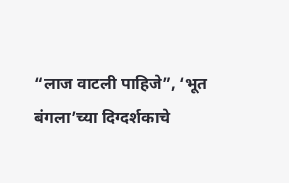“लाज वाटली पाहिजे”, ‘भूत बंगला’च्या दिग्दर्शकाचे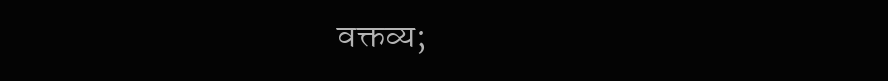वक्तव्य;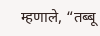म्हणाले, “तब्बू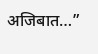अजिबात…”